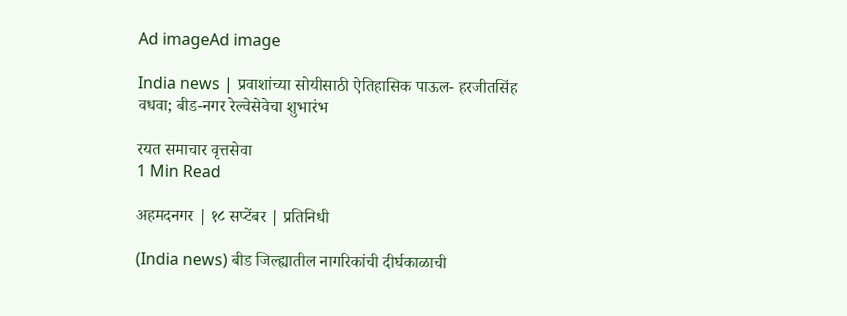Ad imageAd image

India news | प्रवाशांच्या सोयीसाठी ऐतिहासिक पाऊल- हरजीतसिंह वधवा; बीड-नगर रेल्वेसेवेचा शुभारंभ

रयत समाचार वृत्तसेवा
1 Min Read

अहमदनगर | १८ सप्टेंबर | प्रतिनिधी

(India news) बीड जिल्ह्यातील नागरिकांची दीर्घकाळाची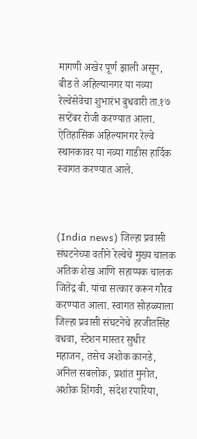मागणी अखेर पूर्ण झाली असून, बीड ते अहिल्यानगर या नव्या रेल्वेसेवेचा शुभारंभ बुधवारी ता.१७ सप्टेंबर रोजी करण्यात आला. ऐतिहासिक अहिल्यानगर रेल्वे स्थानकावर या नव्या गाडीस हार्दिक स्वागत करण्यात आले.



(India news) जिल्हा प्रवासी संघटनेच्या वतीने रेल्वेचे मुख्य चालक अतिक शेख आणि सहाय्यक चालक जितेंद्र बी. यांचा सत्कार करून गौरव करण्यात आला. स्वागत सोहळ्याला जिल्हा प्रवासी संघटनेचे हरजीतसिंह वधवा, स्टेशन मास्तर सुधीर महाजन, तसेच अशोक कानडे, अनिल सबलोक, प्रशांत मुनोत, अशोक शिंगवी, संदेश रपारिया,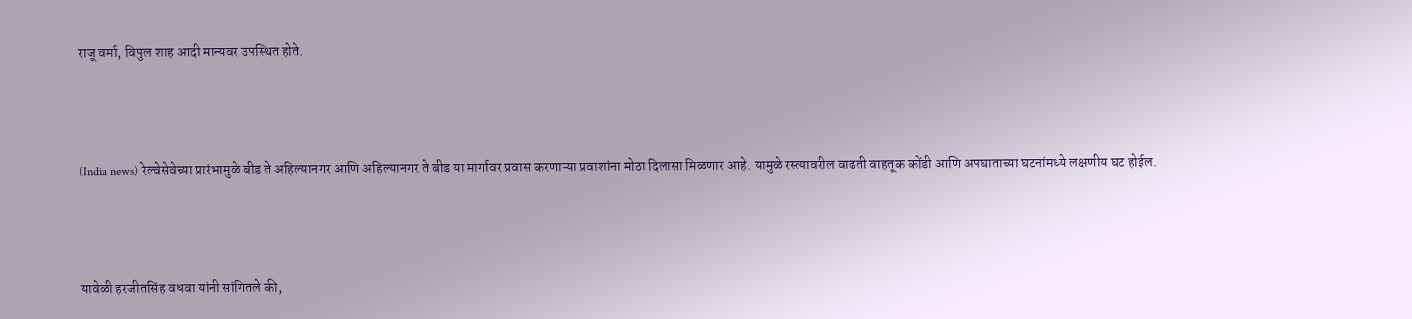राजू वर्मा, विपुल शाह आदी मान्यवर उपस्थित होते.



(India news) रेल्वेसेवेच्या प्रारंभामुळे बीड ते अहिल्यानगर आणि अहिल्यानगर ते बीड या मार्गावर प्रवास करणाऱ्या प्रवाशांना मोठा दिलासा मिळणार आहे. यामुळे रस्त्यावरील वाढती वाहतूक कोंडी आणि अपघाताच्या घटनांमध्ये लक्षणीय घट होईल.



यावेळी हरजीतसिंह वधवा यांनी सांगितले की,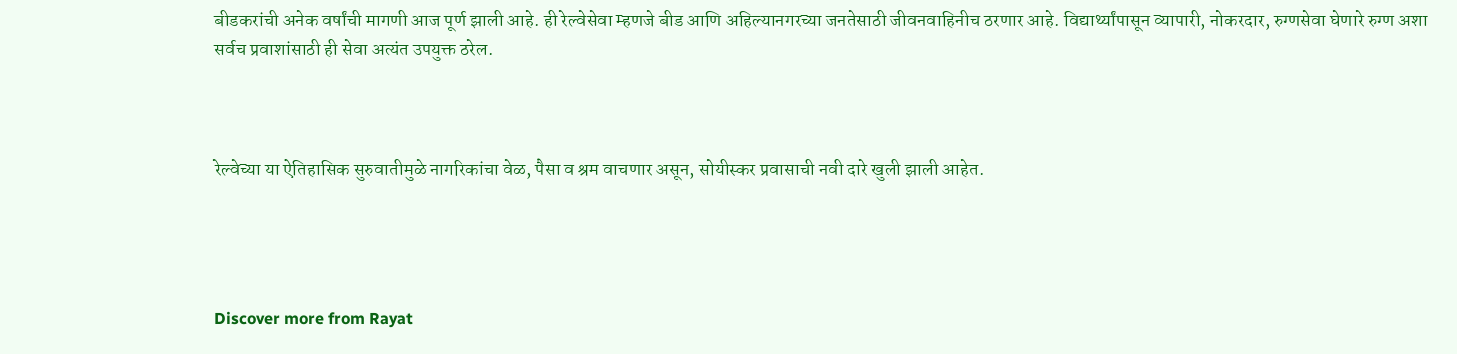बीडकरांची अनेक वर्षांची मागणी आज पूर्ण झाली आहे. ही रेल्वेसेवा म्हणजे बीड आणि अहिल्यानगरच्या जनतेसाठी जीवनवाहिनीच ठरणार आहे. विद्यार्थ्यांपासून व्यापारी, नोकरदार, रुग्णसेवा घेणारे रुग्ण अशा सर्वच प्रवाशांसाठी ही सेवा अत्यंत उपयुक्त ठरेल.



रेल्वेच्या या ऐतिहासिक सुरुवातीमुळे नागरिकांचा वेळ, पैसा व श्रम वाचणार असून, सोयीस्कर प्रवासाची नवी दारे खुली झाली आहेत.




Discover more from Rayat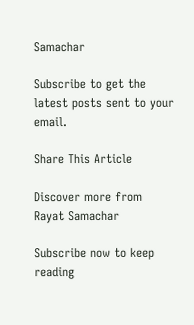Samachar

Subscribe to get the latest posts sent to your email.

Share This Article

Discover more from Rayat Samachar

Subscribe now to keep reading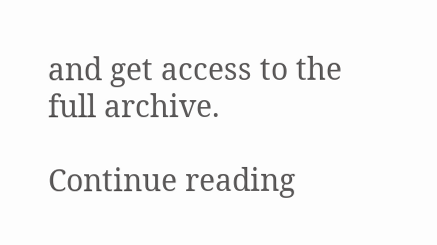and get access to the full archive.

Continue reading